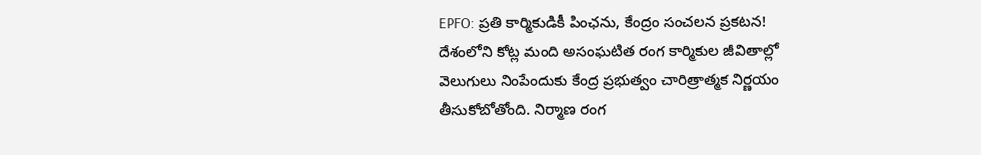EPFO: ప్రతి కార్మికుడికీ పింఛను, కేంద్రం సంచలన ప్రకటన!
దేశంలోని కోట్ల మంది అసంఘటిత రంగ కార్మికుల జీవితాల్లో వెలుగులు నింపేందుకు కేంద్ర ప్రభుత్వం చారిత్రాత్మక నిర్ణయం తీసుకోబోతోంది. నిర్మాణ రంగ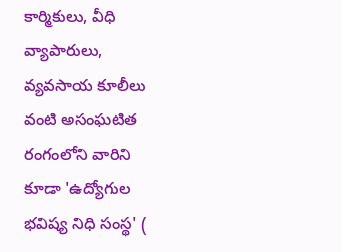కార్మికులు, వీధి వ్యాపారులు, వ్యవసాయ కూలీలు వంటి అసంఘటిత రంగంలోని వారిని కూడా 'ఉద్యోగుల భవిష్య నిధి సంస్థ' (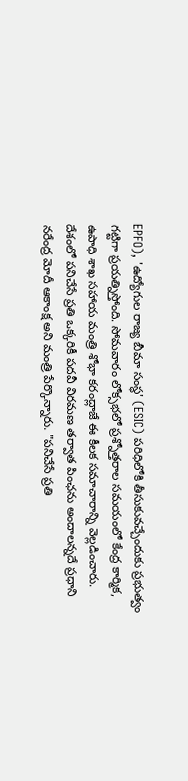EPFO), 'ఉద్యోగుల రాజ్య బీమా సంస్థ' (ESIC) పరిధిలోకి తీసుకువచ్చేందుకు ప్రభుత్వం గట్టిగా ప్రయత్నిస్తోంది. సోమవారం లోక్సభలో ప్రశ్నోత్తరాల సమయంలో కేంద్ర కార్మిక, ఉపాధి శాఖ సహాయ మంత్రి శోభా కరంద్లాజే ఈ కీలక సమాచారాన్ని వెల్లడించారు.
దేశంలో పనిచేసే ప్రతి ఒక్కరికీ పదవీ విరమణ తర్వాత పింఛను అందాలన్నదే ప్రధాని నరేంద్ర మోదీ ఆకాంక్ష అని మంత్రి పేర్కొన్నారు. "పనిచేసే ప్రతి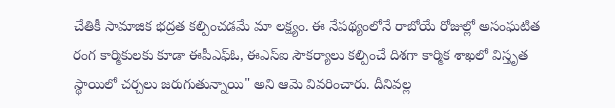చేతికీ సామాజిక భద్రత కల్పించడమే మా లక్ష్యం. ఈ నేపథ్యంలోనే రాబోయే రోజుల్లో అసంఘటిత రంగ కార్మికులకు కూడా ఈపీఎఫ్ఓ, ఈఎస్ఐ సౌకర్యాలు కల్పించే దిశగా కార్మిక శాఖలో విస్తృత స్థాయిలో చర్చలు జరుగుతున్నాయి" అని ఆమె వివరించారు. దీనివల్ల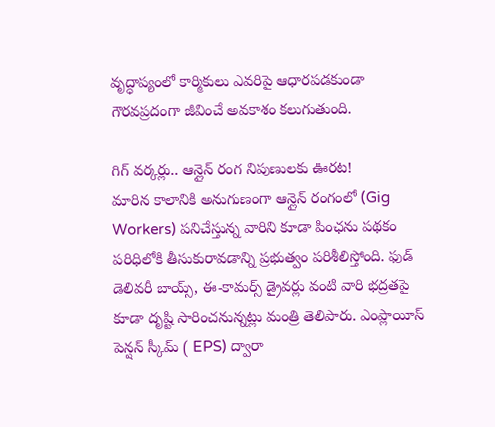వృద్ధాప్యంలో కార్మికులు ఎవరిపై ఆధారపడకుండా గౌరవప్రదంగా జీవించే అవకాశం కలుగుతుంది.

గిగ్ వర్కర్లు.. ఆన్లైన్ రంగ నిపుణులకు ఊరట!
మారిన కాలానికి అనుగుణంగా ఆన్లైన్ రంగంలో (Gig Workers) పనిచేస్తున్న వారిని కూడా పింఛను పథకం పరిధిలోకి తీసుకురావడాన్ని ప్రభుత్వం పరిశీలిస్తోంది. ఫుడ్ డెలివరీ బాయ్స్, ఈ-కామర్స్ డ్రైవర్లు వంటి వారి భద్రతపై కూడా దృష్టి సారించనున్నట్లు మంత్రి తెలిపారు. ఎంప్లాయీస్ పెన్షన్ స్కీమ్ ( EPS) ద్వారా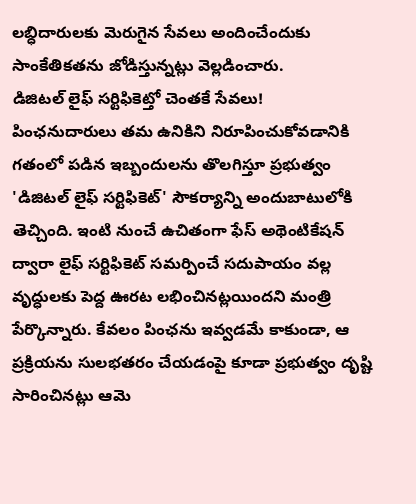లబ్ధిదారులకు మెరుగైన సేవలు అందించేందుకు సాంకేతికతను జోడిస్తున్నట్లు వెల్లడించారు.
డిజిటల్ లైఫ్ సర్టిఫికెట్తో చెంతకే సేవలు!
పింఛనుదారులు తమ ఉనికిని నిరూపించుకోవడానికి గతంలో పడిన ఇబ్బందులను తొలగిస్తూ ప్రభుత్వం 'డిజిటల్ లైఫ్ సర్టిఫికెట్' సౌకర్యాన్ని అందుబాటులోకి తెచ్చింది. ఇంటి నుంచే ఉచితంగా ఫేస్ అథెంటికేషన్ ద్వారా లైఫ్ సర్టిఫికెట్ సమర్పించే సదుపాయం వల్ల వృద్ధులకు పెద్ద ఊరట లభించినట్లయిందని మంత్రి పేర్కొన్నారు. కేవలం పింఛను ఇవ్వడమే కాకుండా, ఆ ప్రక్రియను సులభతరం చేయడంపై కూడా ప్రభుత్వం దృష్టి సారించినట్లు ఆమె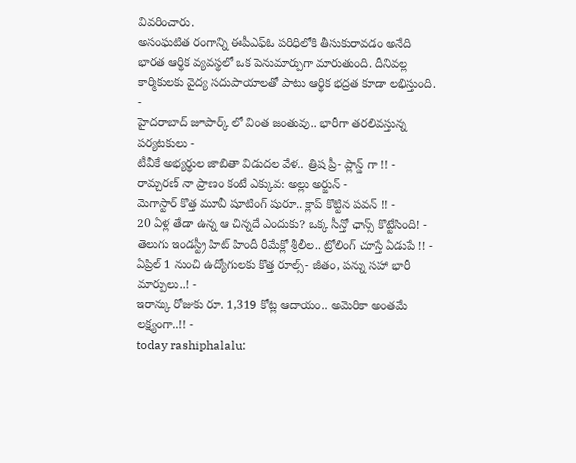వివరించారు.
అసంఘటిత రంగాన్ని ఈపీఎఫ్ఓ పరిధిలోకి తీసుకురావడం అనేది భారత ఆర్థిక వ్యవస్థలో ఒక పెనుమార్పుగా మారుతుంది. దీనివల్ల కార్మికులకు వైద్య సదుపాయాలతో పాటు ఆర్థిక భద్రత కూడా లభిస్తుంది.
-
హైదరాబాద్ జూపార్క్ లో వింత జంతువు.. భారీగా తరలివస్తున్న పర్యటకులు -
టీవీకే అభ్యర్థుల జాబితా విడుదల వేళ.. త్రిష ప్రీ- ప్లాన్డ్ గా !! -
రామ్చరణ్ నా ప్రాణం కంటే ఎక్కువ: అల్లు అర్జున్ -
మెగాస్టార్ కొత్త మూవీ షూటింగ్ షురూ.. క్లాప్ కొట్టిన పవన్ !! -
20 ఏళ్ల తేడా ఉన్న ఆ చిన్నదే ఎందుకు? ఒక్క సీన్తో ఛాన్స్ కొట్టేసింది! -
తెలుగు ఇండస్ట్రీ హిట్ హిందీ రీమేక్లో శ్రీలీల.. ట్రోలింగ్ చూస్తే ఏడుపే !! -
ఏప్రిల్ 1 నుంచి ఉద్యోగులకు కొత్త రూల్స్- జీతం, పన్ను సహా భారీ మార్పులు..! -
ఇరాన్కు రోజుకు రూ. 1,319 కోట్ల ఆదాయం.. అమెరికా అంతమే లక్ష్యంగా..!! -
today rashiphalalu: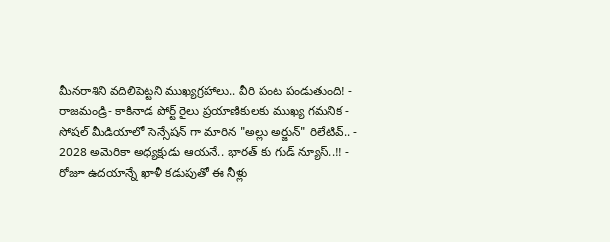మీనరాశిని వదిలిపెట్టని ముఖ్యగ్రహాలు.. వీరి పంట పండుతుంది! -
రాజమండ్రి- కాకినాడ పోర్ట్ రైలు ప్రయాణికులకు ముఖ్య గమనిక -
సోషల్ మీడియాలో సెన్సేషన్ గా మారిన "అల్లు అర్జున్" రిలేటివ్.. -
2028 అమెరికా అధ్యక్షుడు ఆయనే.. భారత్ కు గుడ్ న్యూస్..!! -
రోజూ ఉదయాన్నే ఖాళీ కడుపుతో ఈ నీళ్లు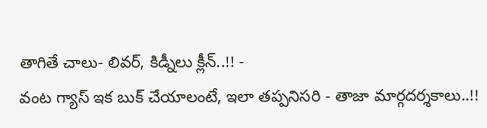తాగితే చాలు- లివర్, కిడ్నీలు క్లీన్..!! -
వంట గ్యాస్ ఇక బుక్ చేయాలంటే, ఇలా తప్పనిసరి - తాజా మార్గదర్శకాలు..!!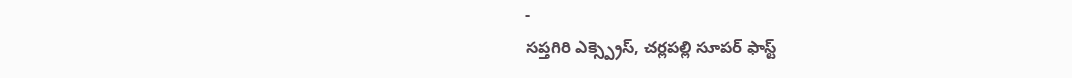-
సప్తగిరి ఎక్స్ప్రెస్, చర్లపల్లి సూపర్ ఫాస్ట్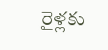రైళ్లకు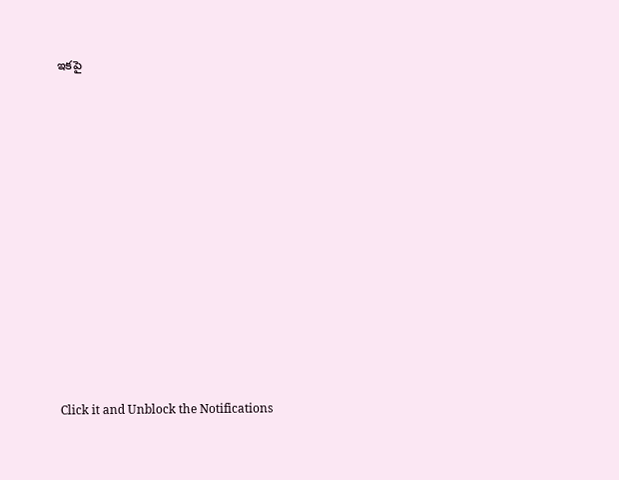ఇకపై














Click it and Unblock the Notifications